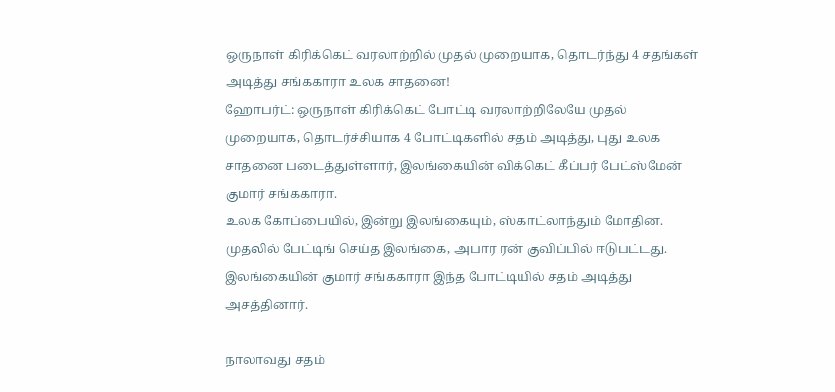ஒருநாள் கிரிக்கெட் வரலாற்றில் முதல் முறையாக, தொடர்ந்து 4 சதங்கள் அடித்து சங்ககாரா உலக சாதனை!
ஹோபர்ட்: ஒருநாள் கிரிக்கெட் போட்டி வரலாற்றிலேயே முதல் முறையாக, தொடர்ச்சியாக 4 போட்டிகளில் சதம் அடித்து, புது உலக சாதனை படைத்துள்ளார், இலங்கையின் விக்கெட் கீப்பர் பேட்ஸ்மேன் குமார் சங்ககாரா.
உலக கோப்பையில், இன்று இலங்கையும், ஸ்காட்லாந்தும் மோதின. முதலில் பேட்டிங் செய்த இலங்கை, அபார ரன் குவிப்பில் ஈடுபட்டது. இலங்கையின் குமார் சங்ககாரா இந்த போட்டியில் சதம் அடித்து அசத்தினார்.

நாலாவது சதம்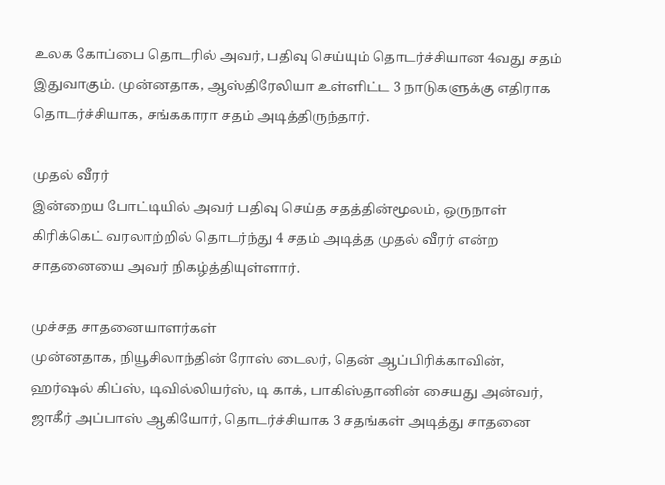உலக கோப்பை தொடரில் அவர், பதிவு செய்யும் தொடர்ச்சியான 4வது சதம் இதுவாகும். முன்னதாக, ஆஸ்திரேலியா உள்ளிட்ட 3 நாடுகளுக்கு எதிராக தொடர்ச்சியாக, சங்ககாரா சதம் அடித்திருந்தார்.

முதல் வீரர்
இன்றைய போட்டியில் அவர் பதிவு செய்த சதத்தின்மூலம், ஒருநாள் கிரிக்கெட் வரலாற்றில் தொடர்ந்து 4 சதம் அடித்த முதல் வீரர் என்ற சாதனையை அவர் நிகழ்த்தியுள்ளார்.

முச்சத சாதனையாளர்கள்
முன்னதாக, நியூசிலாந்தின் ரோஸ் டைலர், தென் ஆப்பிரிக்காவின், ஹர்ஷல் கிப்ஸ், டிவில்லியர்ஸ், டி காக், பாகிஸ்தானின் சையது அன்வர், ஜாகீர் அப்பாஸ் ஆகியோர், தொடர்ச்சியாக 3 சதங்கள் அடித்து சாதனை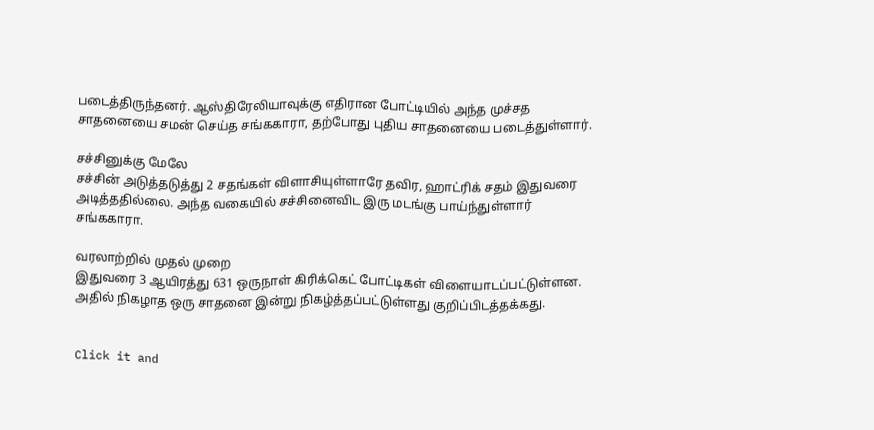படைத்திருந்தனர். ஆஸ்திரேலியாவுக்கு எதிரான போட்டியில் அந்த முச்சத சாதனையை சமன் செய்த சங்ககாரா, தற்போது புதிய சாதனையை படைத்துள்ளார்.

சச்சினுக்கு மேலே
சச்சின் அடுத்தடுத்து 2 சதங்கள் விளாசியுள்ளாரே தவிர, ஹாட்ரிக் சதம் இதுவரை அடித்ததில்லை. அந்த வகையில் சச்சினைவிட இரு மடங்கு பாய்ந்துள்ளார் சங்ககாரா.

வரலாற்றில் முதல் முறை
இதுவரை 3 ஆயிரத்து 631 ஒருநாள் கிரிக்கெட் போட்டிகள் விளையாடப்பட்டுள்ளன. அதில் நிகழாத ஒரு சாதனை இன்று நிகழ்த்தப்பட்டுள்ளது குறிப்பிடத்தக்கது.


Click it and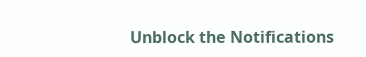Unblock the Notifications